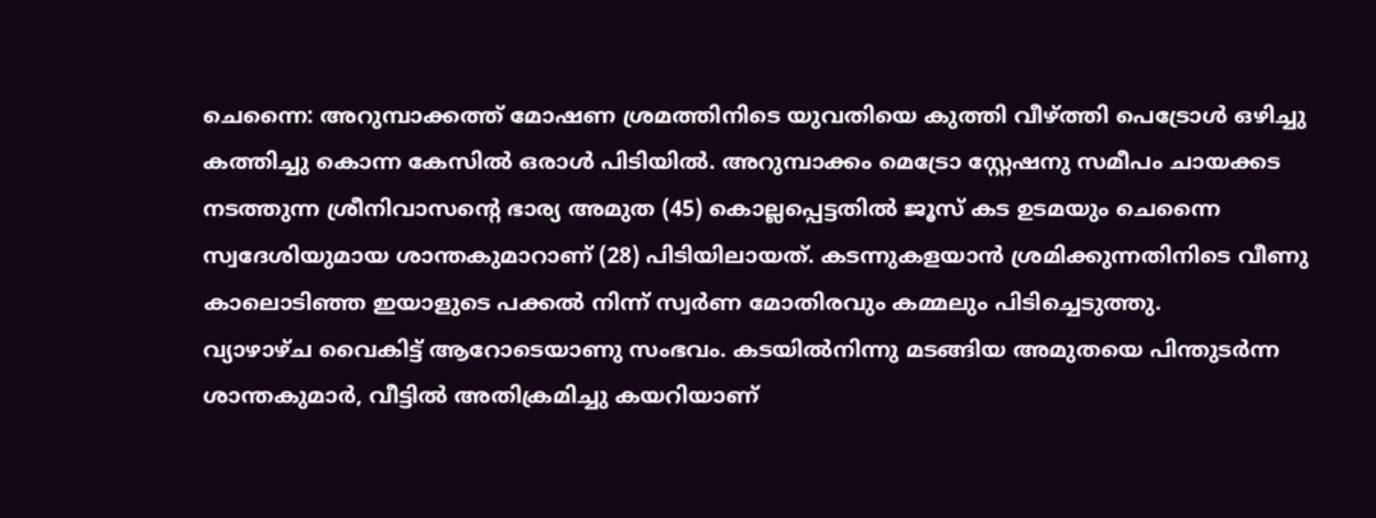ചെന്നൈ: അറുമ്പാക്കത്ത് മോഷണ ശ്രമത്തിനിടെ യുവതിയെ കുത്തി വീഴ്ത്തി പെട്രോൾ ഒഴിച്ചു കത്തിച്ചു കൊന്ന കേസിൽ ഒരാൾ പിടിയിൽ. അറുമ്പാക്കം മെട്രോ സ്റ്റേഷനു സമീപം ചായക്കട നടത്തുന്ന ശ്രീനിവാസന്റെ ഭാര്യ അമുത (45) കൊല്ലപ്പെട്ടതിൽ ജൂസ് കട ഉടമയും ചെന്നൈ സ്വദേശിയുമായ ശാന്തകുമാറാണ് (28) പിടിയിലായത്. കടന്നുകളയാൻ ശ്രമിക്കുന്നതിനിടെ വീണു കാലൊടിഞ്ഞ ഇയാളുടെ പക്കൽ നിന്ന് സ്വർണ മോതിരവും കമ്മലും പിടിച്ചെടുത്തു.
വ്യാഴാഴ്ച വൈകിട്ട് ആറോടെയാണു സംഭവം. കടയിൽനിന്നു മടങ്ങിയ അമുതയെ പിന്തുടർന്ന ശാന്തകുമാർ, വീട്ടിൽ അതിക്രമിച്ചു കയറിയാണ്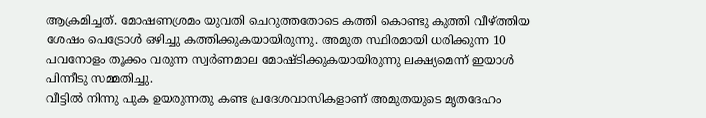ആക്രമിച്ചത്. മോഷണശ്രമം യുവതി ചെറുത്തതോടെ കത്തി കൊണ്ടു കുത്തി വീഴ്ത്തിയ ശേഷം പെട്രോൾ ഒഴിച്ചു കത്തിക്കുകയായിരുന്നു. അമുത സ്ഥിരമായി ധരിക്കുന്ന 10 പവനോളം തൂക്കം വരുന്ന സ്വർണമാല മോഷ്ടിക്കുകയായിരുന്നു ലക്ഷ്യമെന്ന് ഇയാൾ പിന്നീടു സമ്മതിച്ചു.
വീട്ടിൽ നിന്നു പുക ഉയരുന്നതു കണ്ട പ്രദേശവാസികളാണ് അമുതയുടെ മൃതദേഹം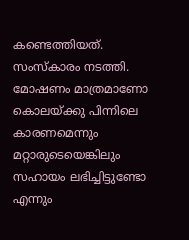കണ്ടെത്തിയത്. സംസ്കാരം നടത്തി. മോഷണം മാത്രമാണോ കൊലയ്ക്കു പിന്നിലെ കാരണമെന്നും മറ്റാരുടെയെങ്കിലും സഹായം ലഭിച്ചിട്ടുണ്ടോ എന്നും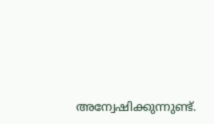അന്വേഷിക്കുന്നുണ്ട്.